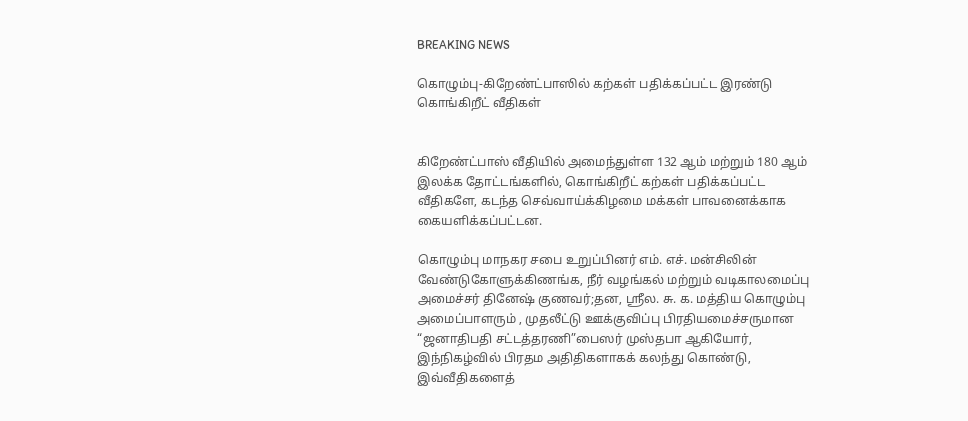BREAKING NEWS

கொழும்பு-கிறேண்ட்பாஸில் கற்கள் பதிக்கப்பட்ட இரண்டு கொங்கிறீட் வீதிகள்


கிறேண்ட்பாஸ் வீதியில் அமைந்துள்ள 132 ஆம் மற்றும் 180 ஆம் இலக்க தோட்டங்களில், கொங்கிறீட் கற்கள் பதிக்கப்பட்ட வீதிகளே, கடந்த செவ்வாய்க்கிழமை மக்கள் பாவனைக்காக  கையளிக்கப்பட்டன.

கொழும்பு மாநகர சபை உறுப்பினர் எம். எச். மன்சிலின்  வேண்டுகோளுக்கிணங்க, நீர் வழங்கல் மற்றும் வடிகாலமைப்பு அமைச்சர் தினேஷ் குணவர்;தன, ஸ்ரீல. சு. க. மத்திய கொழும்பு அமைப்பாளரும் , முதலீட்டு ஊக்குவிப்பு பிரதியமைச்சருமான “ஜனாதிபதி சட்டத்தரணி”பைஸர் முஸ்தபா ஆகியோர், இந்நிகழ்வில் பிரதம அதிதிகளாகக் கலந்து கொண்டு, இவ்வீதிகளைத்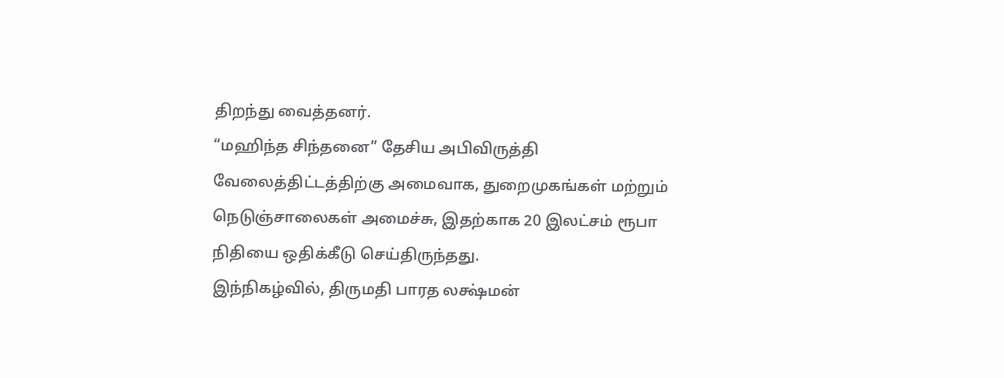திறந்து வைத்தனர்.
“மஹிந்த சிந்தனை” தேசிய அபிவிருத்தி வேலைத்திட்டத்திற்கு அமைவாக, துறைமுகங்கள் மற்றும் நெடுஞ்சாலைகள் அமைச்சு, இதற்காக 20 இலட்சம் ரூபா நிதியை ஒதிக்கீடு செய்திருந்தது.
இந்நிகழ்வில், திருமதி பாரத லக்ஷ்மன்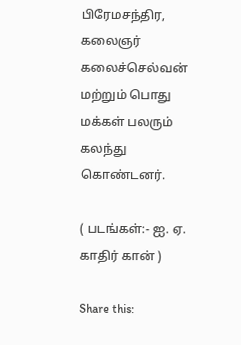பிரேமசந்திர, கலைஞர் கலைச்செல்வன் மற்றும் பொது மக்கள் பலரும் கலந்து கொண்டனர்.

( படங்கள்:- ஐ. ஏ. காதிர் கான் )

Share this: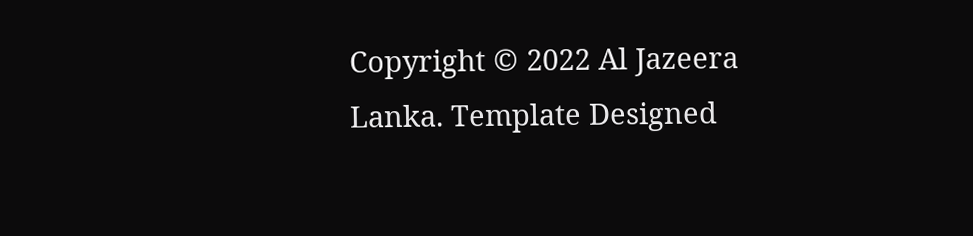Copyright © 2022 Al Jazeera Lanka. Template Designed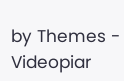by Themes - Videopiar